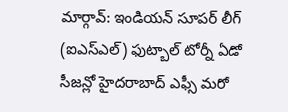మార్గావ్: ఇండియన్ సూపర్ లీగ్ (ఐఎస్ఎల్) ఫుట్బాల్ టోర్నీ ఏడో సీజన్లో హైదరాబాద్ ఎఫ్సీ మరో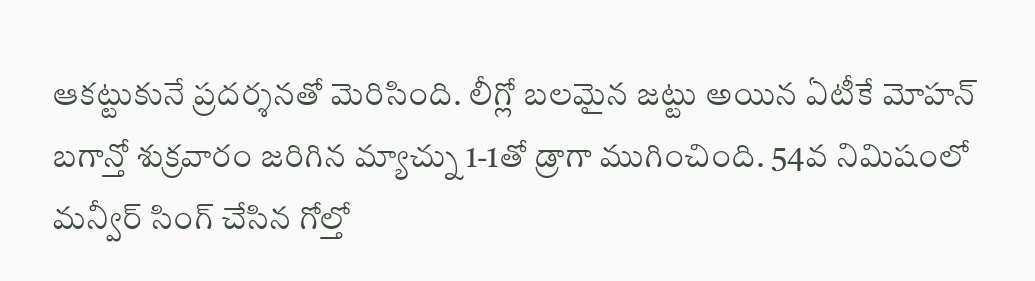ఆకట్టుకునే ప్రదర్శనతో మెరిసింది. లీగ్లో బలమైన జట్టు అయిన ఏటీకే మోహన్ బగాన్తో శుక్రవారం జరిగిన మ్యాచ్ను 1-1తో డ్రాగా ముగించింది. 54వ నిమిషంలో మన్వీర్ సింగ్ చేసిన గోల్తో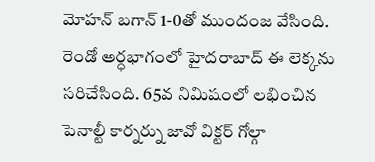మోహన్ బగాన్ 1-0తో ముందంజ వేసింది. రెండో అర్ధభాగంలో హైదరాబాద్ ఈ లెక్కను సరిచేసింది. 65వ నిమిషంలో లభించిన పెనాల్టీ కార్నర్ను జావో విక్టర్ గోల్గా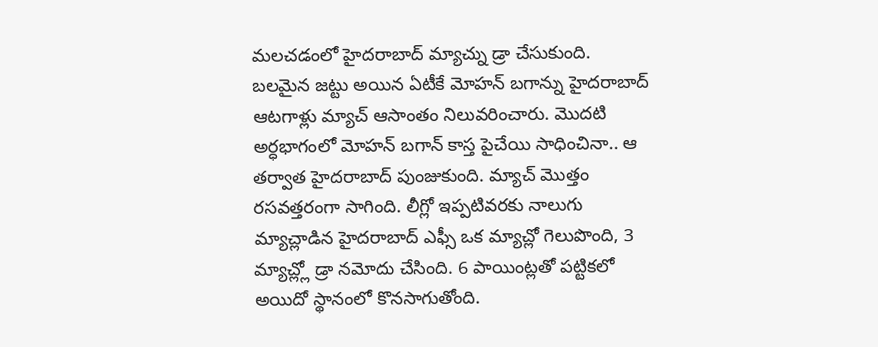మలచడంలో హైదరాబాద్ మ్యాచ్ను డ్రా చేసుకుంది.
బలమైన జట్టు అయిన ఏటీకే మోహన్ బగాన్ను హైదరాబాద్ ఆటగాళ్లు మ్యాచ్ ఆసాంతం నిలువరించారు. మొదటి అర్ధభాగంలో మోహన్ బగాన్ కాస్త పైచేయి సాధించినా.. ఆ తర్వాత హైదరాబాద్ పుంజుకుంది. మ్యాచ్ మొత్తం రసవత్తరంగా సాగింది. లీగ్లో ఇప్పటివరకు నాలుగు మ్యాచ్లాడిన హైదరాబాద్ ఎఫ్సీ ఒక మ్యాచ్లో గెలుపొంది, 3 మ్యాచ్ల్లో డ్రా నమోదు చేసింది. 6 పాయింట్లతో పట్టికలో అయిదో స్థానంలో కొనసాగుతోంది.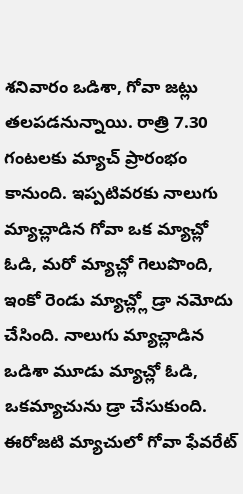శనివారం ఒడిశా, గోవా జట్లు తలపడనున్నాయి. రాత్రి 7.30 గంటలకు మ్యాచ్ ప్రారంభం కానుంది. ఇప్పటివరకు నాలుగు మ్యాచ్లాడిన గోవా ఒక మ్యాచ్లో ఓడి, మరో మ్యాచ్లో గెలుపొంది, ఇంకో రెండు మ్యాచ్ల్లో డ్రా నమోదు చేసింది. నాలుగు మ్యాచ్లాడిన ఒడిశా మూడు మ్యాచ్లో ఓడి, ఒకమ్యాచును డ్రా చేసుకుంది. ఈరోజటి మ్యాచులో గోవా ఫేవరేట్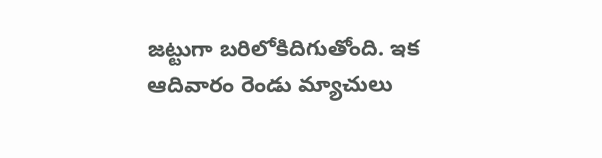జట్టుగా బరిలోకిదిగుతోంది. ఇక ఆదివారం రెండు మ్యాచులు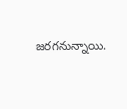జరగనున్నాయి.